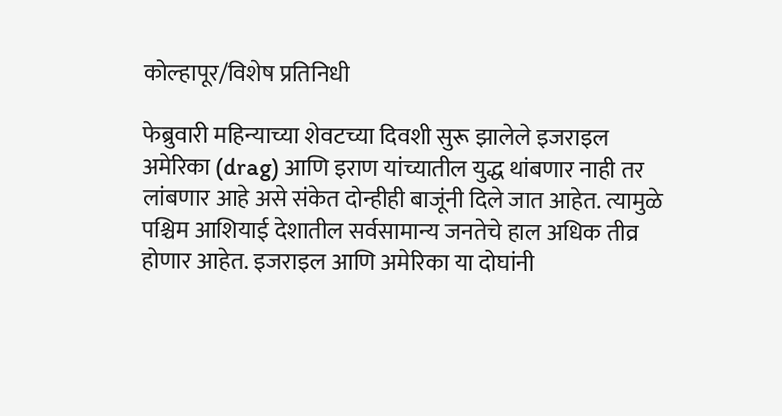कोल्हापूर/विशेष प्रतिनिधी

फेब्रुवारी महिन्याच्या शेवटच्या दिवशी सुरू झालेले इजराइल अमेरिका (drag) आणि इराण यांच्यातील युद्ध थांबणार नाही तर लांबणार आहे असे संकेत दोन्हीही बाजूंनी दिले जात आहेत. त्यामुळे पश्चिम आशियाई देशातील सर्वसामान्य जनतेचे हाल अधिक तीव्र होणार आहेत. इजराइल आणि अमेरिका या दोघांनी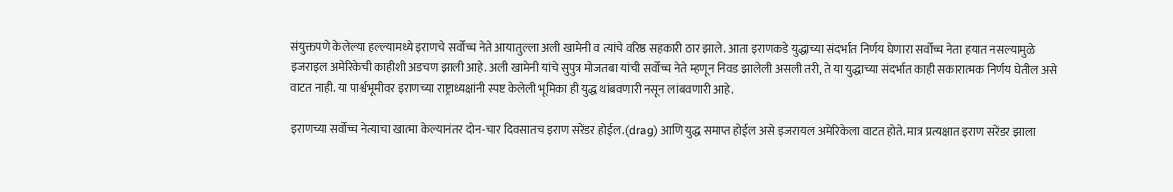संयुक्तपणे केलेल्या हल्ल्यामध्ये इराणचे सर्वोच्च नेते आयातुल्ला अली खामेनी व त्यांचे वरिष्ठ सहकारी ठार झाले. आता इराणकडे युद्धाच्या संदर्भात निर्णय घेणारा सर्वोच्च नेता हयात नसल्यामुळे इजराइल अमेरिकेची काहीशी अडचण झाली आहे. अली खामेनी यांचे सुपुत्र मोजतबा यांची सर्वोच्च नेते म्हणून निवड झालेली असली तरी, ते या युद्धाच्या संदर्भात काही सकारात्मक निर्णय घेतील असे वाटत नाही. या पार्श्वभूमीवर इराणच्या राष्ट्राध्यक्षांनी स्पष्ट केलेली भूमिका ही युद्ध थांबवणारी नसून लांबवणारी आहे.

इराणच्या सर्वोच्च नेत्याचा खात्मा केल्यानंतर दोन-चार दिवसातच इराण सरेंडर होईल.(drag) आणि युद्ध समाप्त होईल असे इजरायल अमेरिकेला वाटत होते. मात्र प्रत्यक्षात इराण सरेंडर झाला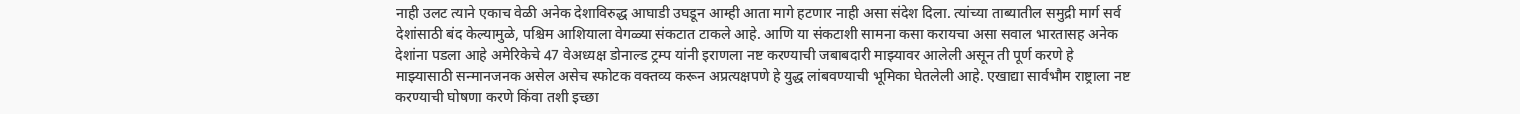नाही उलट त्याने एकाच वेळी अनेक देशाविरुद्ध आघाडी उघडून आम्ही आता मागे हटणार नाही असा संदेश दिला. त्यांच्या ताब्यातील समुद्री मार्ग सर्व देशांसाठी बंद केल्यामुळे, पश्चिम आशियाला वेगळ्या संकटात टाकले आहे. आणि या संकटाशी सामना कसा करायचा असा सवाल भारतासह अनेक देशांना पडला आहे अमेरिकेचे 47 वेअध्यक्ष डोनाल्ड ट्रम्प यांनी इराणला नष्ट करण्याची जबाबदारी माझ्यावर आलेली असून ती पूर्ण करणे हे माझ्यासाठी सन्मानजनक असेल असेच स्फोटक वक्तव्य करून अप्रत्यक्षपणे हे युद्ध लांबवण्याची भूमिका घेतलेली आहे. एखाद्या सार्वभौम राष्ट्राला नष्ट करण्याची घोषणा करणे किंवा तशी इच्छा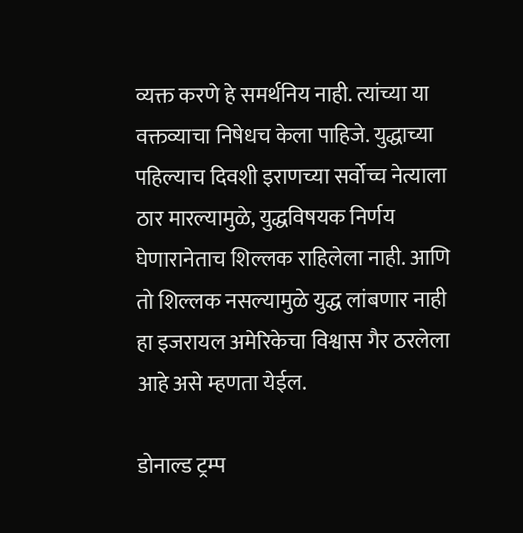व्यक्त करणे हे समर्थनिय नाही. त्यांच्या या वक्तव्याचा निषेधच केला पाहिजे. युद्धाच्या पहिल्याच दिवशी इराणच्या सर्वोच्च नेत्याला ठार मारल्यामुळे, युद्धविषयक निर्णय घेणारानेताच शिल्लक राहिलेला नाही. आणि तो शिल्लक नसल्यामुळे युद्ध लांबणार नाही हा इजरायल अमेरिकेचा विश्वास गैर ठरलेला आहे असे म्हणता येईल.

डोनाल्ड ट्रम्प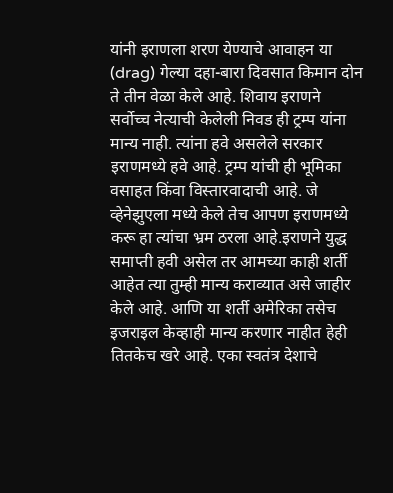यांनी इराणला शरण येण्याचे आवाहन या (drag) गेल्या दहा-बारा दिवसात किमान दोन ते तीन वेळा केले आहे. शिवाय इराणने सर्वोच्च नेत्याची केलेली निवड ही ट्रम्प यांना मान्य नाही. त्यांना हवे असलेले सरकार इराणमध्ये हवे आहे. ट्रम्प यांची ही भूमिका वसाहत किंवा विस्तारवादाची आहे. जे व्हेनेझुएला मध्ये केले तेच आपण इराणमध्ये करू हा त्यांचा भ्रम ठरला आहे.इराणने युद्ध समाप्ती हवी असेल तर आमच्या काही शर्ती आहेत त्या तुम्ही मान्य कराव्यात असे जाहीर केले आहे. आणि या शर्ती अमेरिका तसेच इजराइल केव्हाही मान्य करणार नाहीत हेही तितकेच खरे आहे. एका स्वतंत्र देशाचे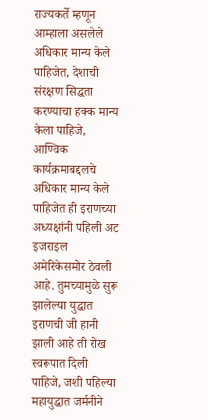राज्यकर्ते म्हणून आम्हाला असलेले अधिकार मान्य केले पाहिजेत, देशाची संरक्षण सिद्धता करण्याचा हक्क मान्य केला पाहिजे, आण्विक कार्यक्रमाबद्दलचे अधिकार मान्य केले पाहिजेत ही इराणच्या अध्यक्षांनी पहिली अट इजराइल अमेरिकेसमोर ठेवली आहे. तुमच्यामुळे सुरू झालेल्या युद्धात इराणची जी हानी झाली आहे ती रोख स्वरूपात दिली पाहिजे, जशी पहिल्या महायुद्धात जर्मनीने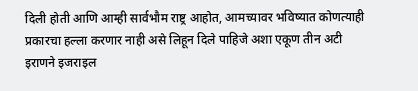दिली होती आणि आम्ही सार्वभौम राष्ट्र आहोत, आमच्यावर भविष्यात कोणत्याही प्रकारचा हल्ला करणार नाही असे लिहून दिले पाहिजे अशा एकूण तीन अटी इराणने इजराइल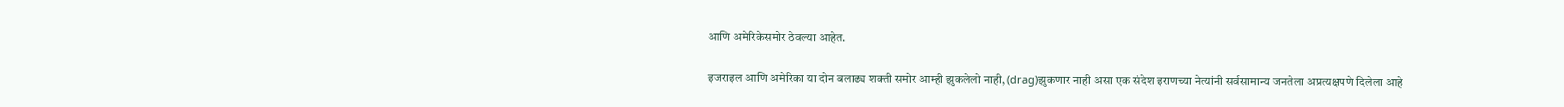आणि अमेरिकेसमोर ठेवल्या आहेत.

इजराइल आणि अमेरिका या दोन बलाढ्य शक्ती समोर आम्ही झुकलेलो नाही, (drag)झुकणार नाही असा एक संदेश इराणच्या नेत्यांनी सर्वसामान्य जनतेला अप्रत्यक्षपणे दिलेला आहे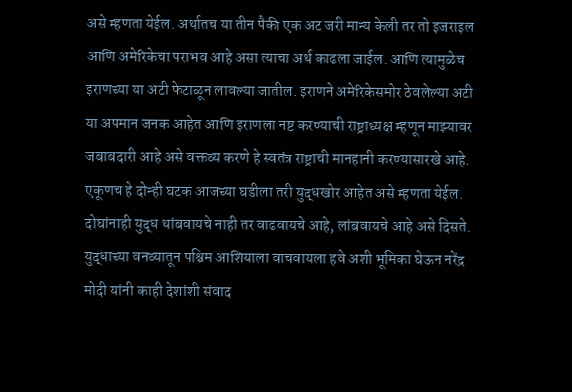असे म्हणता येईल. अर्थातच या तीन पैकी एक अट जरी मान्य केली तर तो इजराइल आणि अमेरिकेचा पराभव आहे असा त्याचा अर्थ काढला जाईल. आणि त्यामुळेच इराणच्या या अटी फेटाळून लावल्या जातील. इराणने अमेरिकेसमोर ठेवलेल्या अटी या अपमान जनक आहेत आणि इराणला नष्ट करण्याची राष्ट्राध्यक्ष म्हणून माझ्यावर जबाबदारी आहे असे वक्तव्य करणे हे स्वतंत्र राष्ट्राची मानहानी करण्यासारखे आहे. एकूणच हे दोन्ही घटक आजच्या घडीला तरी युद्धखोर आहेत असे म्हणता येईल. दोघांनाही युद्ध थांबवायचे नाही तर वाढवायचे आहे, लांबवायचे आहे असे दिसते.
युद्धाच्या वनव्यातून पश्चिम आशियाला वाचवायला हवे अशी भूमिका घेऊन नरेंद्र मोदी यांनी काही देशांशी संवाद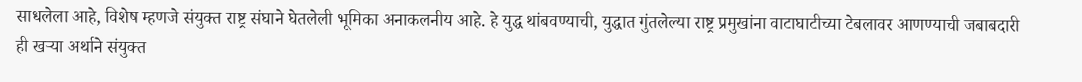साधलेला आहे, विशेष म्हणजे संयुक्त राष्ट्र संघाने घेतलेली भूमिका अनाकलनीय आहे. हे युद्ध थांबवण्याची, युद्धात गुंतलेल्या राष्ट्र प्रमुखांना वाटाघाटीच्या टेबलावर आणण्याची जबाबदारी ही खऱ्या अर्थाने संयुक्त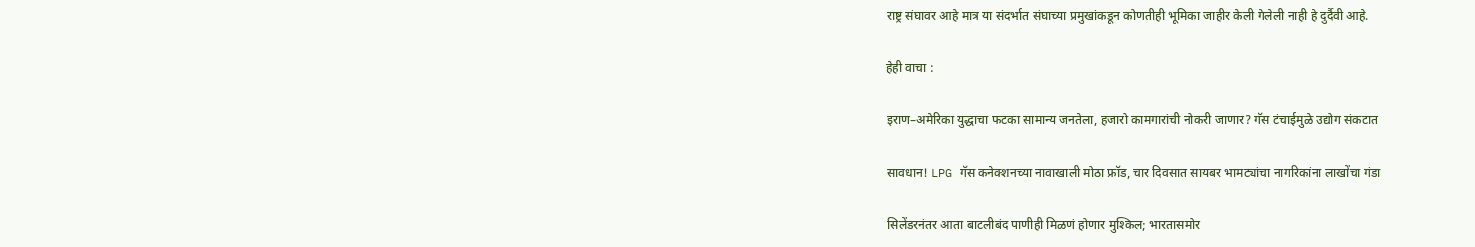राष्ट्र संघावर आहे मात्र या संदर्भात संघाच्या प्रमुखांकडून कोणतीही भूमिका जाहीर केली गेलेली नाही हे दुर्दैवी आहे.

हेही वाचा :

इराण–अमेरिका युद्धाचा फटका सामान्य जनतेला, हजारो कामगारांची नोकरी जाणार? गॅस टंचाईमुळे उद्योग संकटात

सावधान! LPG गॅस कनेक्शनच्या नावाखाली मोठा फ्रॉड, चार दिवसात सायबर भामट्यांचा नागरिकांना लाखोंचा गंडा

सिलेंडरनंतर आता बाटलीबंद पाणीही मिळणं होणार मुश्किल; भारतासमोर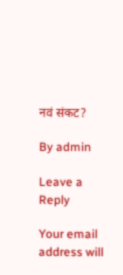नवं संकट?

By admin

Leave a Reply

Your email address will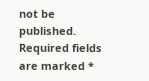not be published. Required fields are marked *